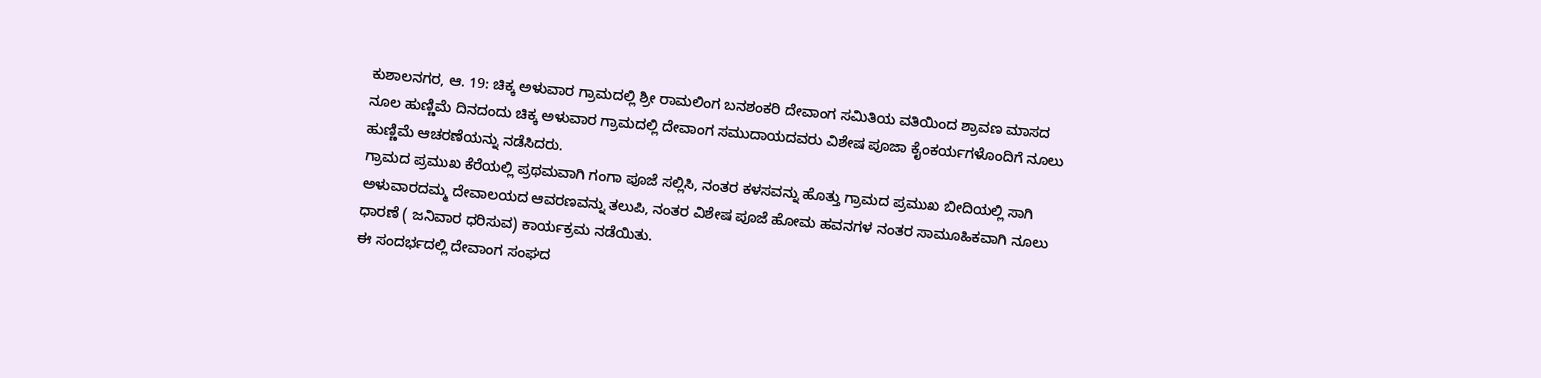ಕುಶಾಲನಗರ, ಆ. 19: ಚಿಕ್ಕ ಅಳುವಾರ ಗ್ರಾಮದಲ್ಲಿ ಶ್ರೀ ರಾಮಲಿಂಗ ಬನಶಂಕರಿ ದೇವಾಂಗ ಸಮಿತಿಯ ವತಿಯಿಂದ ಶ್ರಾವಣ ಮಾಸದ ನೂಲ ಹುಣ್ಣಿಮೆ ದಿನದಂದು ಚಿಕ್ಕ ಅಳುವಾರ ಗ್ರಾಮದಲ್ಲಿ ದೇವಾಂಗ ಸಮುದಾಯದವರು ವಿಶೇಷ ಪೂಜಾ ಕೈಂಕರ್ಯಗಳೊಂದಿಗೆ ನೂಲು ಹುಣ್ಣಿಮೆ ಆಚರಣೆಯನ್ನು ನಡೆಸಿದರು.
ಗ್ರಾಮದ ಪ್ರಮುಖ ಕೆರೆಯಲ್ಲಿ ಪ್ರಥಮವಾಗಿ ಗಂಗಾ ಪೂಜೆ ಸಲ್ಲಿಸಿ, ನಂತರ ಕಳಸವನ್ನು ಹೊತ್ತು ಗ್ರಾಮದ ಪ್ರಮುಖ ಬೀದಿಯಲ್ಲಿ ಸಾಗಿ ಅಳುವಾರದಮ್ಮ ದೇವಾಲಯದ ಆವರಣವನ್ನು ತಲುಪಿ, ನಂತರ ವಿಶೇಷ ಪೂಜೆ ಹೋಮ ಹವನಗಳ ನಂತರ ಸಾಮೂಹಿಕವಾಗಿ ನೂಲು ಧಾರಣೆ ( ಜನಿವಾರ ಧರಿಸುವ) ಕಾರ್ಯಕ್ರಮ ನಡೆಯಿತು.
ಈ ಸಂದರ್ಭದಲ್ಲಿ ದೇವಾಂಗ ಸಂಘದ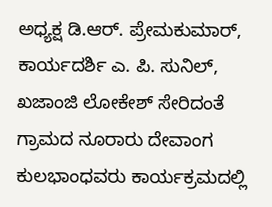ಅಧ್ಯಕ್ಷ ಡಿ.ಆರ್. ಪ್ರೇಮಕುಮಾರ್, ಕಾರ್ಯದರ್ಶಿ ಎ. ಪಿ. ಸುನಿಲ್, ಖಜಾಂಜಿ ಲೋಕೇಶ್ ಸೇರಿದಂತೆ ಗ್ರಾಮದ ನೂರಾರು ದೇವಾಂಗ ಕುಲಭಾಂಧವರು ಕಾರ್ಯಕ್ರಮದಲ್ಲಿ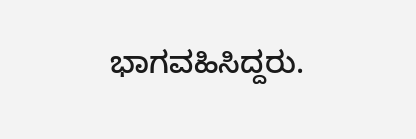ಭಾಗವಹಿಸಿದ್ದರು.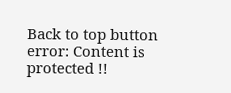Back to top button
error: Content is protected !!